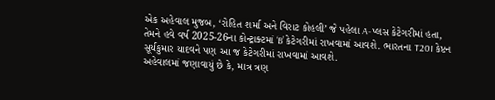એક અહેવાલ મુજબ, ‘રોહિત શર્મા અને વિરાટ કોહલી’ જે પહેલા A-પ્લસ કેટેગરીમાં હતા, તેમને હવે વર્ષ 2025-26ના કોન્ટ્રાક્ટમાં ‘B’ કેટેગરીમાં રાખવામાં આવશે. ભારતના T20I કેપ્ટન સૂર્યકુમાર યાદવને પણ આ જ કેટેગરીમાં રાખવામાં આવશે.
અહેવાલમાં જણાવાયું છે કે, માત્ર ત્રણ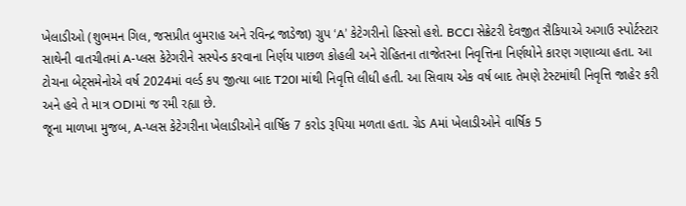ખેલાડીઓ (શુભમન ગિલ, જસપ્રીત બુમરાહ અને રવિન્દ્ર જાડેજા) ગ્રુપ ‘A’ કેટેગરીનો હિસ્સો હશે. BCCI સેક્રેટરી દેવજીત સૈકિયાએ અગાઉ સ્પોર્ટસ્ટાર સાથેની વાતચીતમાં A-પ્લસ કેટેગરીને સસ્પેન્ડ કરવાના નિર્ણય પાછળ કોહલી અને રોહિતના તાજેતરના નિવૃત્તિના નિર્ણયોને કારણ ગણાવ્યા હતા. આ ટોચના બેટ્સમેનોએ વર્ષ 2024માં વર્લ્ડ કપ જીત્યા બાદ T20I માંથી નિવૃત્તિ લીધી હતી. આ સિવાય એક વર્ષ બાદ તેમણે ટેસ્ટમાંથી નિવૃત્તિ જાહેર કરી અને હવે તે માત્ર ODIમાં જ રમી રહ્યા છે.
જૂના માળખા મુજબ, A-પ્લસ કેટેગરીના ખેલાડીઓને વાર્ષિક 7 કરોડ રૂપિયા મળતા હતા. ગ્રેડ Aમાં ખેલાડીઓને વાર્ષિક 5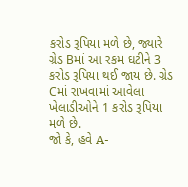કરોડ રૂપિયા મળે છે, જ્યારે ગ્રેડ Bમાં આ રકમ ઘટીને 3 કરોડ રૂપિયા થઈ જાય છે. ગ્રેડ Cમાં રાખવામાં આવેલા ખેલાડીઓને 1 કરોડ રૂપિયા મળે છે.
જો કે, હવે A-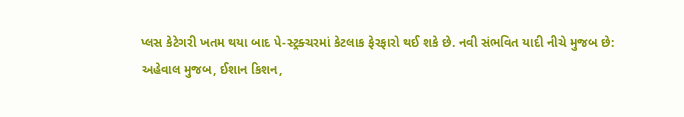પ્લસ કેટેગરી ખતમ થયા બાદ પે-સ્ટ્રક્ચરમાં કેટલાક ફેરફારો થઈ શકે છે. નવી સંભવિત યાદી નીચે મુજબ છે:
અહેવાલ મુજબ, ઈશાન કિશન,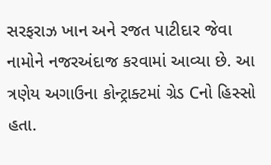સરફરાઝ ખાન અને રજત પાટીદાર જેવા નામોને નજરઅંદાજ કરવામાં આવ્યા છે. આ ત્રણેય અગાઉના કોન્ટ્રાક્ટમાં ગ્રેડ Cનો હિસ્સો હતા.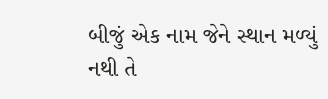બીજું એક નામ જેને સ્થાન મળ્યું નથી તે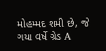મોહમ્મદ શમી છે, જે ગયા વર્ષે ગ્રેડ A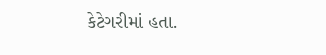કેટેગરીમાં હતા.